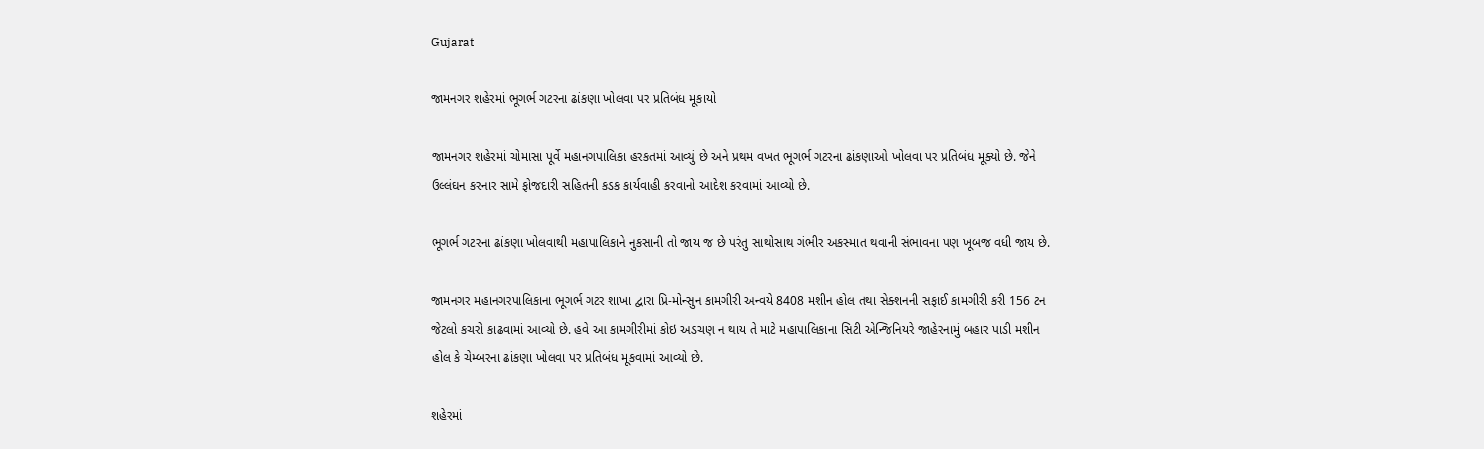Gujarat

જામનગર શહેરમાં ભૂગર્ભ ગટરના ઢાંકણા ખોલવા પર પ્રતિબંધ મૂકાયો

જામનગર શહેરમાં ચોમાસા પૂર્વે મહાનગપાલિકા હરકતમાં આવ્યું છે અને પ્રથમ વખત ભૂગર્ભ ગટરના ઢાંકણાઓ ખોલવા પર પ્રતિબંધ મૂક્યો છે. જેને ઉલ્લંઘન કરનાર સામે ફોજદારી સહિતની કડક કાર્યવાહી કરવાનો આદેશ કરવામાં આવ્યો છે.

ભૂગર્ભ ગટરના ઢાંકણા ખોલવાથી મહાપાલિકાને નુકસાની તો જાય જ છે પરંતુ સાથોસાથ ગંભીર અકસ્માત થવાની સંભાવના પણ ખૂબજ વધી જાય છે.

જામનગર મહાનગરપાલિકાના ભૂગર્ભ ગટર શાખા દ્વારા પ્રિ-મોન્સુન કામગીરી અન્વયે 8408 મશીન હોલ તથા સેક્શનની સફાઈ કામગીરી કરી 156 ટન જેટલો કચરો કાઢવામાં આવ્યો છે. હવે આ કામગીરીમાં કોઇ અડચણ ન થાય તે માટે મહાપાલિકાના સિટી એન્જિનિયરે જાહેરનામું બહાર પાડી મશીન હોલ કે ચેમ્બરના ઢાંકણા ખોલવા પર પ્રતિબંધ મૂકવામાં આવ્યો છે.

શહેરમાં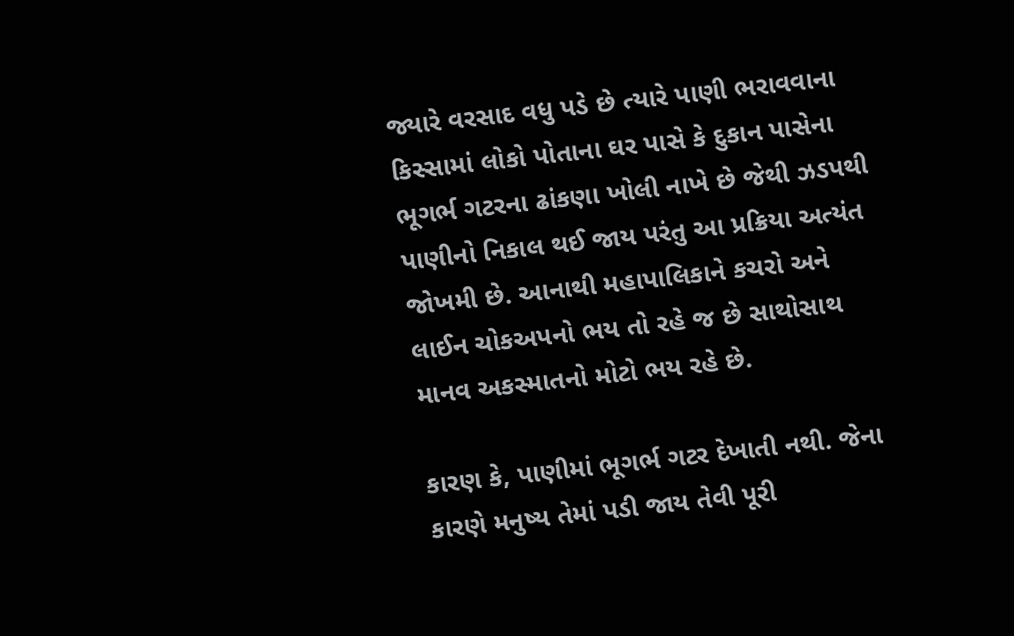જ્યારે વરસાદ વધુ પડે છે ત્યારે પાણી ભરાવવાના કિસ્સામાં લોકો પોતાના ઘર પાસે કે દુકાન પાસેના ભૂગર્ભ ગટરના ઢાંકણા ખોલી નાખે છે જેથી ઝડપથી પાણીનો નિકાલ થઈ જાય પરંતુ આ પ્રક્રિયા અત્યંત જોખમી છે. આનાથી મહાપાલિકાને કચરો અને લાઈન ચોકઅપનો ભય તો રહે જ છે સાથોસાથ માનવ અકસ્માતનો મોટો ભય રહે છે.

કારણ કે, પાણીમાં ભૂગર્ભ ગટર દેખાતી નથી. જેના કારણે મનુષ્ય તેમાં પડી જાય તેવી પૂરી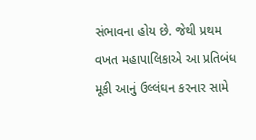સંભાવના હોય છે. જેથી પ્રથમ વખત મહાપાલિકાએ આ પ્રતિબંધ મૂકી આનું ઉલ્લંઘન કરનાર સામે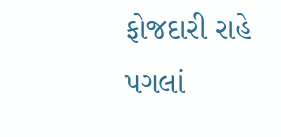ફોજદારી રાહે પગલાં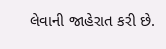લેવાની જાહેરાત કરી છે.